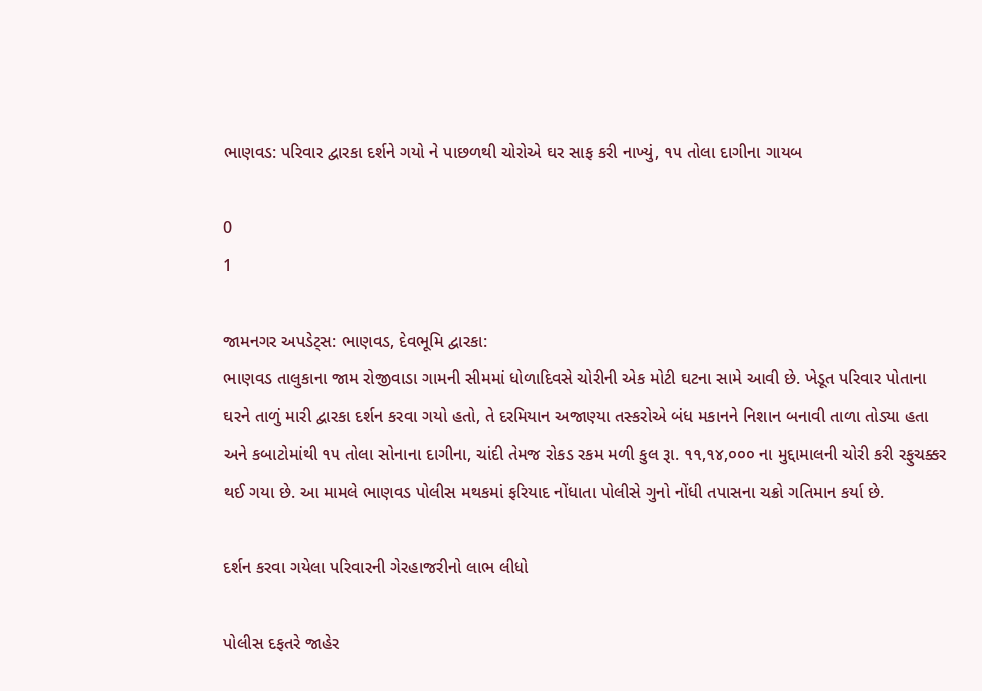ભાણવડ: પરિવાર દ્વારકા દર્શને ગયો ને પાછળથી ચોરોએ ઘર સાફ કરી નાખ્યું, ૧૫ તોલા દાગીના ગાયબ

0
1

જામનગર અપડેટ્સ: ભાણવડ, દેવભૂમિ દ્વારકા:
ભાણવડ તાલુકાના જામ રોજીવાડા ગામની સીમમાં ધોળાદિવસે ચોરીની એક મોટી ઘટના સામે આવી છે. ખેડૂત પરિવાર પોતાના ઘરને તાળું મારી દ્વારકા દર્શન કરવા ગયો હતો, તે દરમિયાન અજાણ્યા તસ્કરોએ બંધ મકાનને નિશાન બનાવી તાળા તોડ્યા હતા અને કબાટોમાંથી ૧૫ તોલા સોનાના દાગીના, ચાંદી તેમજ રોકડ રકમ મળી કુલ રૂા. ૧૧,૧૪,૦૦૦ ના મુદ્દામાલની ચોરી કરી રફુચક્કર થઈ ગયા છે. આ મામલે ભાણવડ પોલીસ મથકમાં ફરિયાદ નોંધાતા પોલીસે ગુનો નોંધી તપાસના ચક્રો ગતિમાન કર્યા છે.

દર્શન કરવા ગયેલા પરિવારની ગેરહાજરીનો લાભ લીધો

પોલીસ દફતરે જાહેર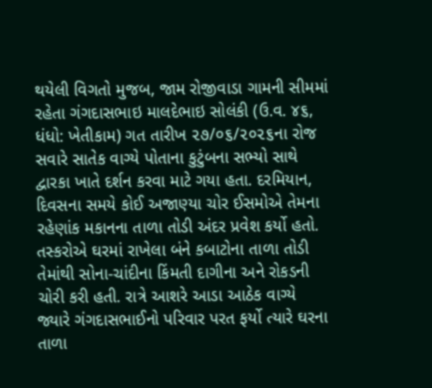થયેલી વિગતો મુજબ, જામ રોજીવાડા ગામની સીમમાં રહેતા ગંગદાસભાઇ માલદેભાઇ સોલંકી (ઉ.વ. ૪૬, ધંધો: ખેતીકામ) ગત તારીખ ૨૭/૦૬/૨૦૨૬ના રોજ સવારે સાતેક વાગ્યે પોતાના કુટુંબના સભ્યો સાથે દ્વારકા ખાતે દર્શન કરવા માટે ગયા હતા. દરમિયાન, દિવસના સમયે કોઈ અજાણ્યા ચોર ઈસમોએ તેમના રહેણાંક મકાનના તાળા તોડી અંદર પ્રવેશ કર્યો હતો.
તસ્કરોએ ઘરમાં રાખેલા બંને કબાટોના તાળા તોડી તેમાંથી સોના-ચાંદીના કિંમતી દાગીના અને રોકડની ચોરી કરી હતી. રાત્રે આશરે આડા આઠેક વાગ્યે જ્યારે ગંગદાસભાઈનો પરિવાર પરત ફર્યો ત્યારે ઘરના તાળા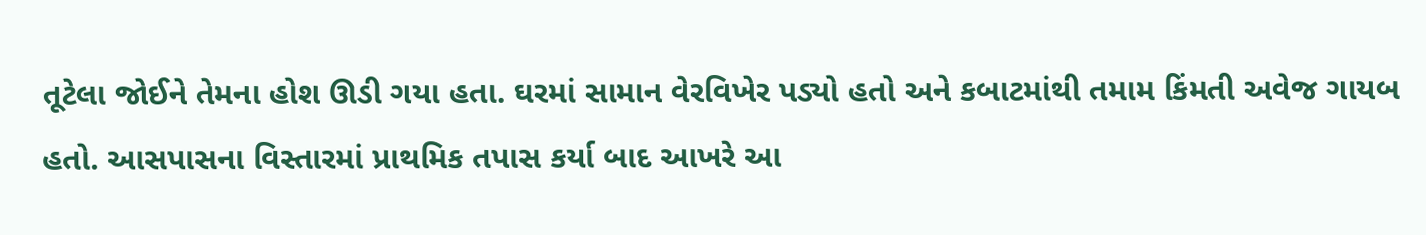તૂટેલા જોઈને તેમના હોશ ઊડી ગયા હતા. ઘરમાં સામાન વેરવિખેર પડ્યો હતો અને કબાટમાંથી તમામ કિંમતી અવેજ ગાયબ હતો. આસપાસના વિસ્તારમાં પ્રાથમિક તપાસ કર્યા બાદ આખરે આ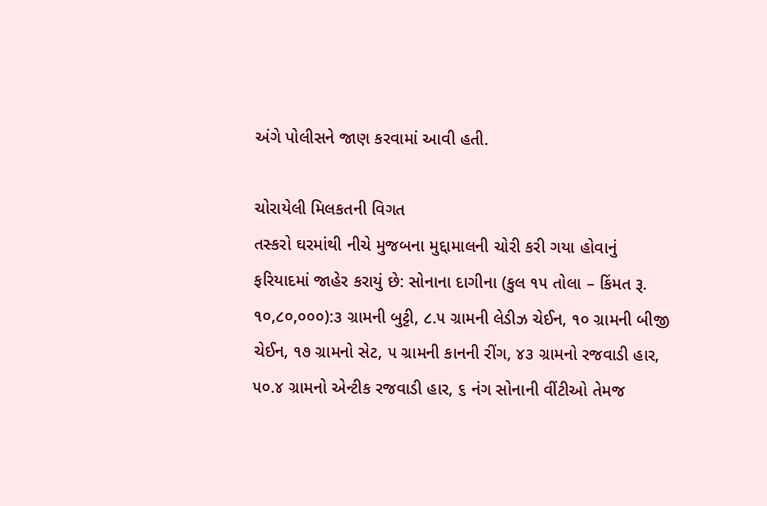અંગે પોલીસને જાણ કરવામાં આવી હતી.

ચોરાયેલી મિલકતની વિગત
તસ્કરો ઘરમાંથી નીચે મુજબના મુદ્દામાલની ચોરી કરી ગયા હોવાનું ફરિયાદમાં જાહેર કરાયું છે: સોનાના દાગીના (કુલ ૧૫ તોલા – કિંમત રૂ. ૧૦,૮૦,૦૦૦):૩ ગ્રામની બુટ્ટી, ૮.૫ ગ્રામની લેડીઝ ચેઈન, ૧૦ ગ્રામની બીજી ચેઈન, ૧૭ ગ્રામનો સેટ, ૫ ગ્રામની કાનની રીંગ, ૪૩ ગ્રામનો રજવાડી હાર, ૫૦.૪ ગ્રામનો એન્ટીક રજવાડી હાર, ૬ નંગ સોનાની વીંટીઓ તેમજ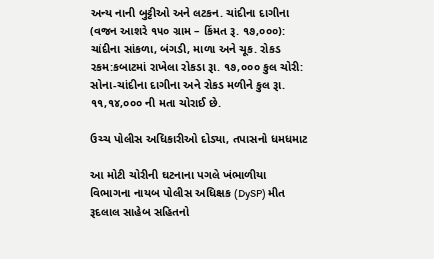અન્ય નાની બુટ્ટીઓ અને લટકન. ચાંદીના દાગીના (વજન આશરે ૧૫૦ ગ્રામ – કિંમત રૂ. ૧૭,૦૦૦): ચાંદીના સાંકળા, બંગડી, માળા અને ચૂક. રોકડ રકમ:કબાટમાં રાખેલા રોકડા રૂા. ૧૭,૦૦૦ કુલ ચોરી: સોના-ચાંદીના દાગીના અને રોકડ મળીને કુલ રૂા. ૧૧,૧૪,૦૦૦ ની મતા ચોરાઈ છે.

ઉચ્ચ પોલીસ અધિકારીઓ દોડ્યા, તપાસનો ધમધમાટ

આ મોટી ચોરીની ઘટનાના પગલે ખંભાળીયા વિભાગના નાયબ પોલીસ અધિક્ષક (DySP) મીત રૂદલાલ સાહેબ સહિતનો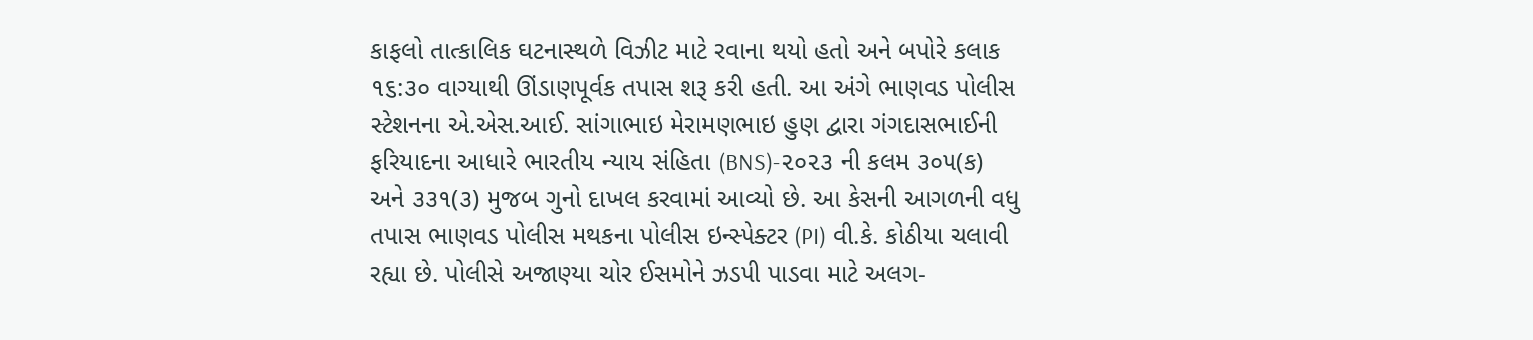કાફલો તાત્કાલિક ઘટનાસ્થળે વિઝીટ માટે રવાના થયો હતો અને બપોરે કલાક ૧૬:૩૦ વાગ્યાથી ઊંડાણપૂર્વક તપાસ શરૂ કરી હતી. આ અંગે ભાણવડ પોલીસ સ્ટેશનના એ.એસ.આઈ. સાંગાભાઇ મેરામણભાઇ હુણ દ્વારા ગંગદાસભાઈની ફરિયાદના આધારે ભારતીય ન્યાય સંહિતા (BNS)-૨૦૨૩ ની કલમ ૩૦૫(ક) અને ૩૩૧(૩) મુજબ ગુનો દાખલ કરવામાં આવ્યો છે. આ કેસની આગળની વધુ તપાસ ભાણવડ પોલીસ મથકના પોલીસ ઇન્સ્પેક્ટર (PI) વી.કે. કોઠીયા ચલાવી રહ્યા છે. પોલીસે અજાણ્યા ચોર ઈસમોને ઝડપી પાડવા માટે અલગ-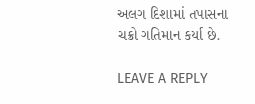અલગ દિશામાં તપાસના ચક્રો ગતિમાન કર્યા છે.

LEAVE A REPLY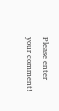Please enter your comment!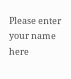Please enter your name here